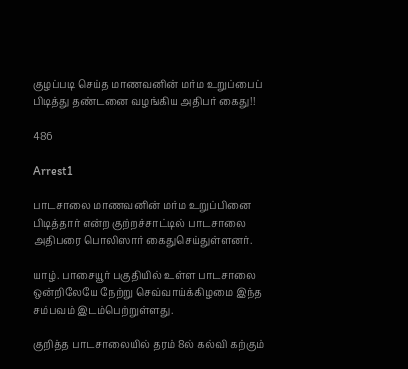குழப்படி செய்த மாணவனின் மர்ம உறுப்பைப் பிடித்து தண்டனை வழங்கிய அதிபர் கைது!!

486

Arrest1

பாடசாலை மாணவனின் மர்ம உறுப்பினை பிடித்தார் என்ற குற்றச்சாட்டில் பாடசாலை அதிபரை பொலிஸார் கைதுசெய்துள்ளனர்.

யாழ். பாசையூர் பகுதியில் உள்ள பாடசாலை ஒன்றிலேயே நேற்று செவ்வாய்க்கிழமை இந்த சம்பவம் இடம்பெற்றுள்ளது.

குறித்த பாடசாலையில் தரம் 8ல் கல்வி கற்கும்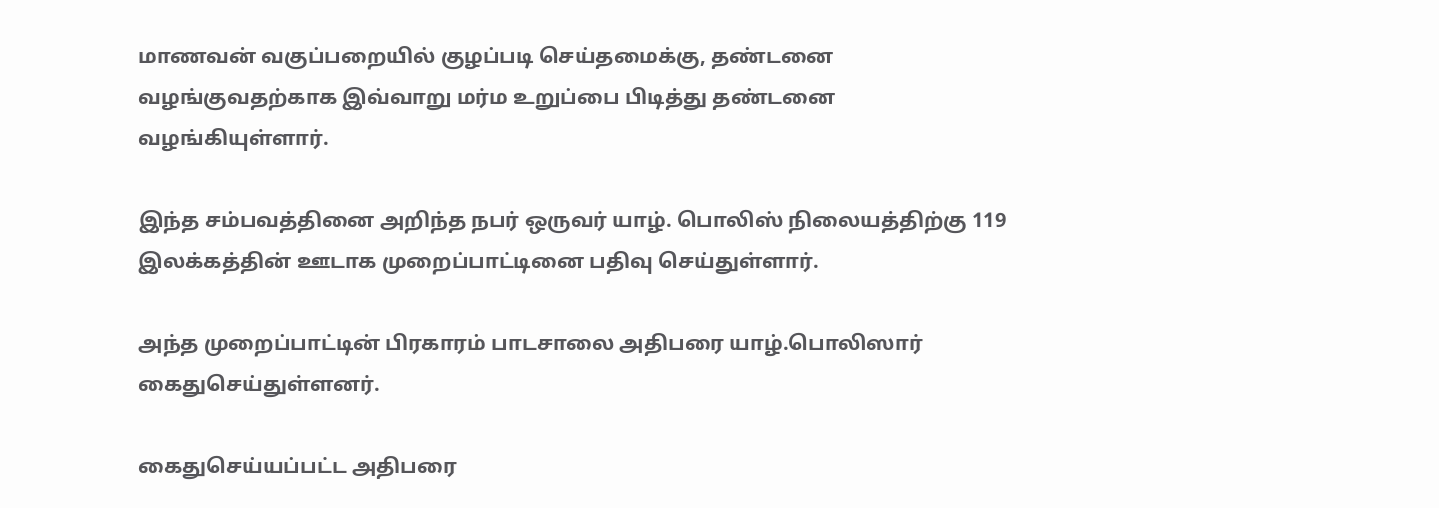மாணவன் வகுப்பறையில் குழப்படி செய்தமைக்கு, தண்டனை வழங்குவதற்காக இவ்வாறு மர்ம உறுப்பை பிடித்து தண்டனை வழங்கியுள்ளார்.

இந்த சம்பவத்தினை அறிந்த நபர் ஒருவர் யாழ். பொலிஸ் நிலையத்திற்கு 119 இலக்கத்தின் ஊடாக முறைப்பாட்டினை பதிவு செய்துள்ளார்.

அந்த முறைப்பாட்டின் பிரகாரம் பாடசாலை அதிபரை யாழ்.பொலிஸார் கைதுசெய்துள்ளனர்.

கைதுசெய்யப்பட்ட அதிபரை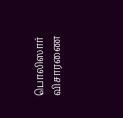பொலிஸார் விசாரணை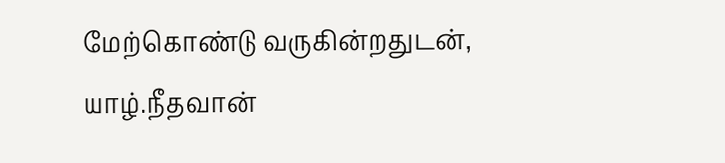மேற்கொண்டு வருகின்றதுடன், யாழ்.நீதவான்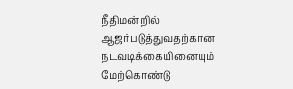நீதிமன்றில் ஆஜர்படுத்துவதற்கான நடவடிக்கையினையும் மேற்கொண்டு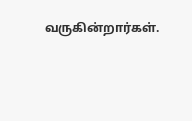வருகின்றார்கள்.